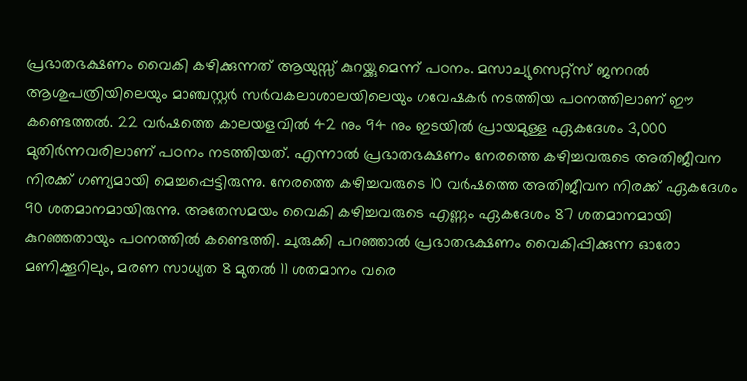പ്രഭാതഭക്ഷണം വൈകി കഴിക്കുന്നത് ആയുസ്സ് കുറയ്ക്കുമെന്ന് പഠനം. മസാച്യുസെറ്റ്സ് ജനറൽ ആശുപത്രിയിലെയും മാഞ്ചസ്റ്റർ സർവകലാശാലയിലെയും ഗവേഷകർ നടത്തിയ പഠനത്തിലാണ് ഈ കണ്ടെത്തൽ. 22 വർഷത്തെ കാലയളവിൽ 42 നും 94 നും ഇടയിൽ പ്രായമുള്ള ഏകദേശം 3,000 മുതിർന്നവരിലാണ് പഠനം നടത്തിയത്. എന്നാൽ പ്രഭാതഭക്ഷണം നേരത്തെ കഴിച്ചവരുടെ അതിജീവന നിരക്ക് ഗണ്യമായി മെച്ചപ്പെട്ടിരുന്നു. നേരത്തെ കഴിച്ചവരുടെ 10 വർഷത്തെ അതിജീവന നിരക്ക് ഏകദേശം 90 ശതമാനമായിരുന്നു. അതേസമയം വൈകി കഴിച്ചവരുടെ എണ്ണം ഏകദേശം 87 ശതമാനമായി കുറഞ്ഞതായും പഠനത്തിൽ കണ്ടെത്തി. ചുരുക്കി പറഞ്ഞാൽ പ്രഭാതഭക്ഷണം വൈകിപ്പിക്കുന്ന ഓരോ മണിക്കൂറിലും, മരണ സാധ്യത 8 മുതൽ 11 ശതമാനം വരെ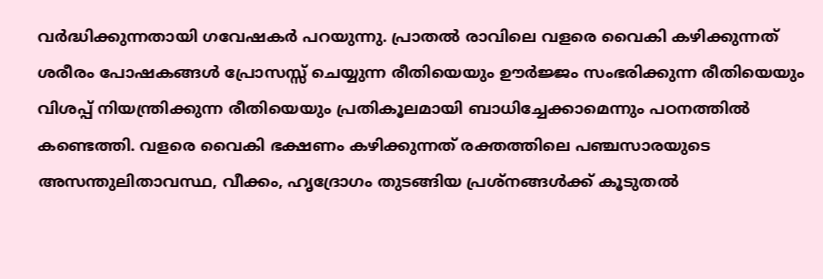വർദ്ധിക്കുന്നതായി ഗവേഷകർ പറയുന്നു. പ്രാതൽ രാവിലെ വളരെ വൈകി കഴിക്കുന്നത് ശരീരം പോഷകങ്ങൾ പ്രോസസ്സ് ചെയ്യുന്ന രീതിയെയും ഊർജ്ജം സംഭരിക്കുന്ന രീതിയെയും വിശപ്പ് നിയന്ത്രിക്കുന്ന രീതിയെയും പ്രതികൂലമായി ബാധിച്ചേക്കാമെന്നും പഠനത്തിൽ കണ്ടെത്തി. വളരെ വൈകി ഭക്ഷണം കഴിക്കുന്നത് രക്തത്തിലെ പഞ്ചസാരയുടെ അസന്തുലിതാവസ്ഥ, വീക്കം, ഹൃദ്രോഗം തുടങ്ങിയ പ്രശ്നങ്ങൾക്ക് കൂടുതൽ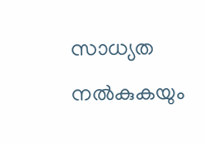സാധ്യത നൽകുകയും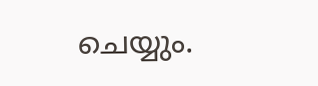ചെയ്യും.